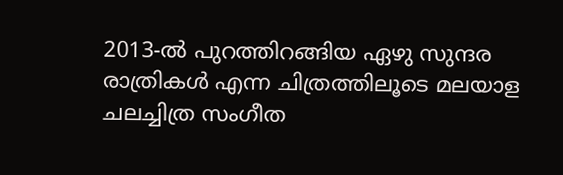2013-ൽ പുറത്തിറങ്ങിയ ഏഴു സുന്ദര രാത്രികൾ എന്ന ചിത്രത്തിലൂടെ മലയാള ചലച്ചിത്ര സംഗീത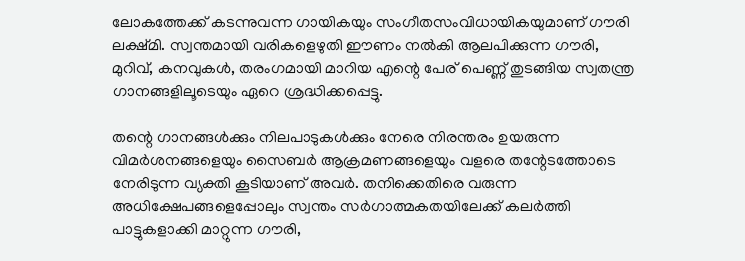ലോകത്തേക്ക് കടന്നുവന്ന ഗായികയും സംഗീതസംവിധായികയുമാണ് ഗൗരി ലക്ഷ്മി. സ്വന്തമായി വരികളെഴുതി ഈണം നൽകി ആലപിക്കുന്ന ഗൗരി, മുറിവ്, കനവുകൾ, തരംഗമായി മാറിയ എന്റെ പേര് പെണ്ണ് തുടങ്ങിയ സ്വതന്ത്ര ഗാനങ്ങളിലൂടെയും ഏറെ ശ്രദ്ധിക്കപ്പെട്ടു.

തന്റെ ഗാനങ്ങൾക്കും നിലപാടുകൾക്കും നേരെ നിരന്തരം ഉയരുന്ന വിമർശനങ്ങളെയും സൈബർ ആക്രമണങ്ങളെയും വളരെ തന്റേടത്തോടെ നേരിടുന്ന വ്യക്തി കൂടിയാണ് അവർ. തനിക്കെതിരെ വരുന്ന അധിക്ഷേപങ്ങളെപ്പോലും സ്വന്തം സർഗാത്മകതയിലേക്ക് കലർത്തി പാട്ടുകളാക്കി മാറ്റുന്ന ഗൗരി,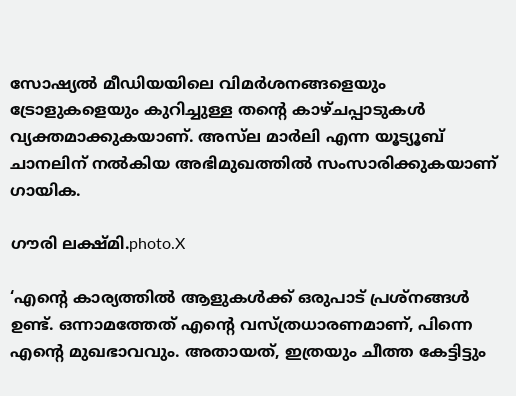സോഷ്യൽ മീഡിയയിലെ വിമർശനങ്ങളെയും ട്രോളുകളെയും കുറിച്ചുള്ള തന്റെ കാഴ്ചപ്പാടുകൾ വ്യക്തമാക്കുകയാണ്. അസ്‌ല മാർലി എന്ന യൂട്യൂബ് ചാനലിന് നൽകിയ അഭിമുഖത്തിൽ സംസാരിക്കുകയാണ് ഗായിക.

ഗൗരി ലക്ഷ്മി.photo.X

‘എന്റെ കാര്യത്തിൽ ആളുകൾക്ക് ഒരുപാട് പ്രശ്നങ്ങൾ ഉണ്ട്. ഒന്നാമത്തേത് എന്റെ വസ്ത്രധാരണമാണ്, പിന്നെ എന്റെ മുഖഭാവവും. അതായത്, ഇത്രയും ചീത്ത കേട്ടിട്ടും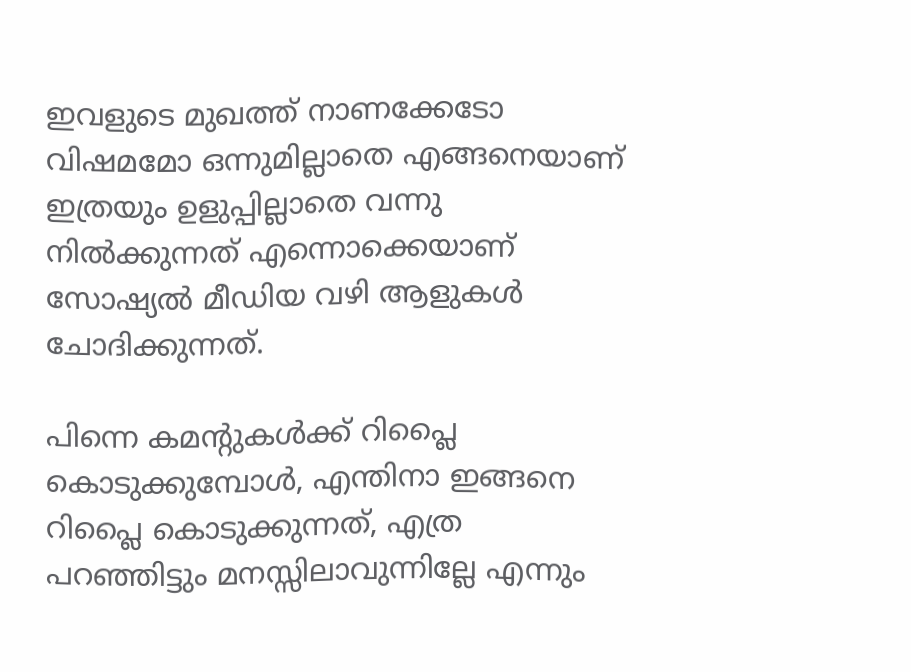ഇവളുടെ മുഖത്ത് നാണക്കേടോ വിഷമമോ ഒന്നുമില്ലാതെ എങ്ങനെയാണ് ഇത്രയും ഉളുപ്പില്ലാതെ വന്നു നിൽക്കുന്നത് എന്നൊക്കെയാണ് സോഷ്യൽ മീഡിയ വഴി ആളുകൾ ചോദിക്കുന്നത്.

പിന്നെ കമന്റുകൾക്ക് റിപ്ലൈ കൊടുക്കുമ്പോൾ, എന്തിനാ ഇങ്ങനെ റിപ്ലൈ കൊടുക്കുന്നത്, എത്ര പറഞ്ഞിട്ടും മനസ്സിലാവുന്നില്ലേ എന്നും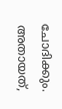ചോദിക്കും. അതായത്,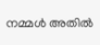നമ്മൾ അതിൽ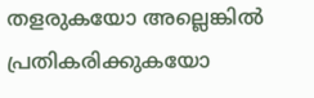തളരുകയോ അല്ലെങ്കിൽ പ്രതികരിക്കുകയോ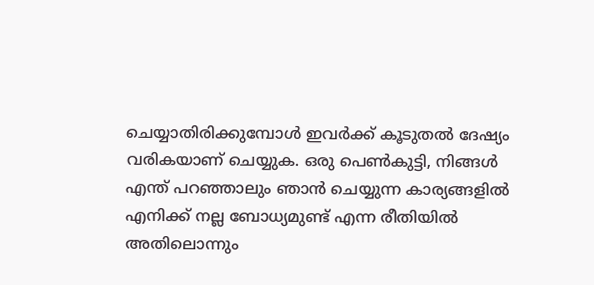ചെയ്യാതിരിക്കുമ്പോൾ ഇവർക്ക് കൂടുതൽ ദേഷ്യം വരികയാണ് ചെയ്യുക. ഒരു പെൺകുട്ടി, നിങ്ങൾ എന്ത് പറഞ്ഞാലും ഞാൻ ചെയ്യുന്ന കാര്യങ്ങളിൽ എനിക്ക് നല്ല ബോധ്യമുണ്ട് എന്ന രീതിയിൽ അതിലൊന്നും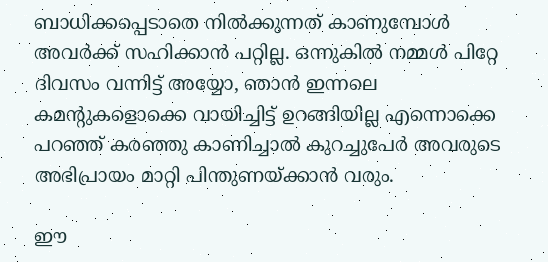ബാധിക്കപ്പെടാതെ നിൽക്കുന്നത് കാണുമ്പോൾ അവർക്ക് സഹിക്കാൻ പറ്റില്ല. ഒന്നുകിൽ നമ്മൾ പിറ്റേ ദിവസം വന്നിട്ട് അയ്യോ, ഞാൻ ഇന്നലെ കമന്റുകളൊക്കെ വായിച്ചിട്ട് ഉറങ്ങിയില്ല എന്നൊക്കെ പറഞ്ഞ് കരഞ്ഞു കാണിച്ചാൽ കുറച്ചുപേർ അവരുടെ അഭിപ്രായം മാറ്റി പിന്തുണയ്ക്കാൻ വരും.

ഈ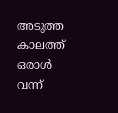അടുത്ത കാലത്ത് ഒരാൾ വന്ന്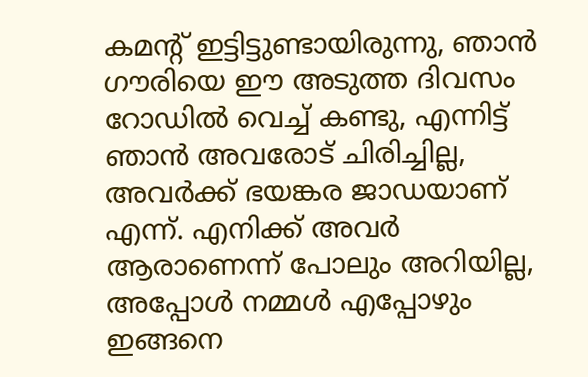കമന്റ് ഇട്ടിട്ടുണ്ടായിരുന്നു, ഞാൻ ഗൗരിയെ ഈ അടുത്ത ദിവസം റോഡിൽ വെച്ച് കണ്ടു, എന്നിട്ട് ഞാൻ അവരോട് ചിരിച്ചില്ല, അവർക്ക് ഭയങ്കര ജാഡയാണ് എന്ന്. എനിക്ക് അവർ ആരാണെന്ന് പോലും അറിയില്ല, അപ്പോൾ നമ്മൾ എപ്പോഴും ഇങ്ങനെ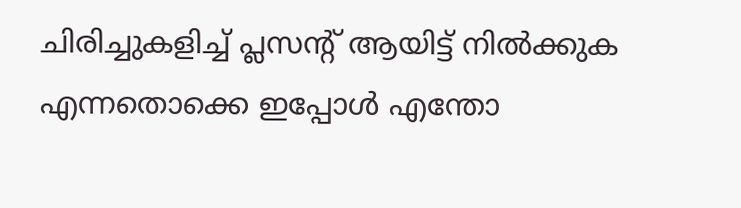ചിരിച്ചുകളിച്ച് പ്ലസന്റ് ആയിട്ട് നിൽക്കുക എന്നതൊക്കെ ഇപ്പോൾ എന്തോ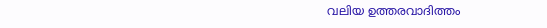വലിയ ഉത്തരവാദിത്തം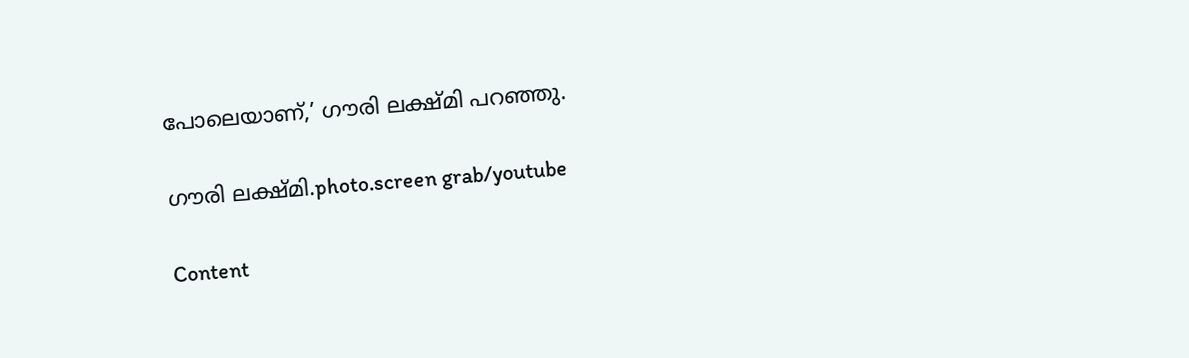പോലെയാണ്,’ ഗൗരി ലക്ഷ്മി പറഞ്ഞു.

ഗൗരി ലക്ഷ്മി.photo.screen grab/youtube

Content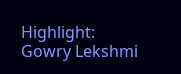Highlight: Gowry Lekshmi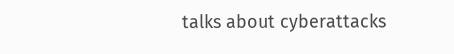talks about cyberattacks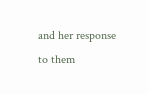and her response to them